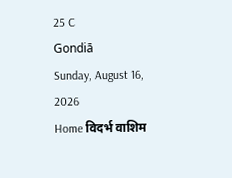25 C
Gondiā
Sunday, August 16, 2026
Home विदर्भ वाशिम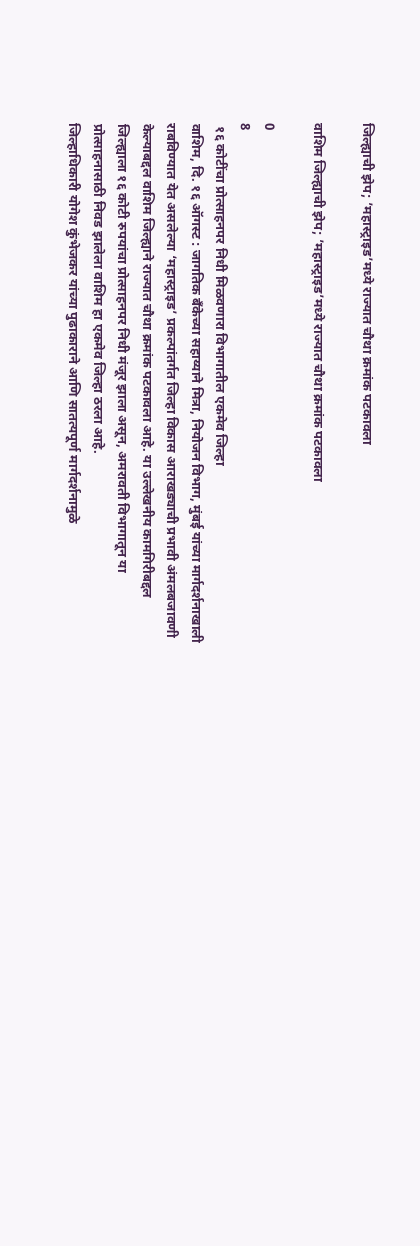जिल्ह्याची झेप; ’महास्ट्राइड’मध्ये राज्यात चौथा क्रमांक पटकावला

वाशिम जिल्ह्याची झेप; ’महास्ट्राइड’मध्ये राज्यात चौथा क्रमांक पटकावला

0
8
 १६ कोटींचा प्रोत्साहनपर निधी मिळवणारा विभागातील एकमेव जिल्हा
वाशिम, दि. १६ ऑगस्ट : जागतिक बँकेच्या सहाय्याने मित्रा, नियोजन विभाग, मुंबई यांच्या मार्गदर्शनाखाली राबविण्यात येत असलेल्या ‘महास्ट्राइड’ प्रकल्पांतर्गत जिल्हा विकास आराखड्याची प्रभावी अंमलबजावणी केल्याबद्दल वाशिम जिल्ह्याने राज्यात चौथा क्रमांक पटकावला आहे. या उल्लेखनीय कामगिरीबद्दल जिल्ह्याला १६ कोटी रुपयांचा प्रोत्साहनपर निधी मंजूर झाला असून, अमरावती विभागातून या प्रोत्साहनासाठी निवड झालेला वाशिम हा एकमेव जिल्हा ठरला आहे.
जिल्हाधिकारी योगेश कुंभेजकर यांच्या पुढाकाराने आणि सातत्यपूर्ण मार्गदर्शनामुळे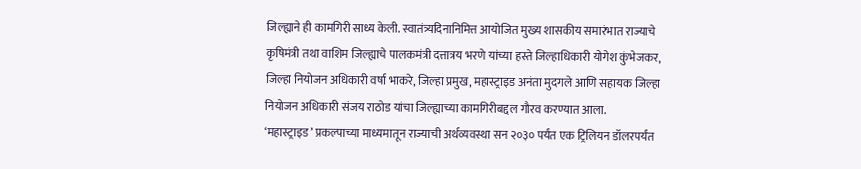जिल्ह्याने ही कामगिरी साध्य केली. स्वातंत्र्यदिनानिमित्त आयोजित मुख्य शासकीय समारंभात राज्याचे कृषिमंत्री तथा वाशिम जिल्ह्याचे पालकमंत्री दत्तात्रय भरणे यांच्या हस्ते जिल्हाधिकारी योगेश कुंभेजकर, जिल्हा नियोजन अधिकारी वर्षा भाकरे, जिल्हा प्रमुख, महास्ट्राइड अनंता मुदगले आणि सहायक जिल्हा नियोजन अधिकारी संजय राठोड यांचा जिल्ह्याच्या कामगिरीबद्दल गौरव करण्यात आला.
‘महास्ट्राइड’ प्रकल्पाच्या माध्यमातून राज्याची अर्थव्यवस्था सन २०३० पर्यंत एक ट्रिलियन डॉलरपर्यंत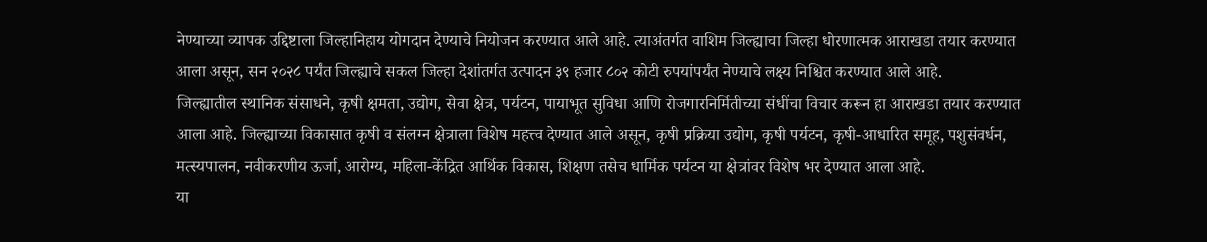नेण्याच्या व्यापक उद्दिष्टाला जिल्हानिहाय योगदान देण्याचे नियोजन करण्यात आले आहे. त्याअंतर्गत वाशिम जिल्ह्याचा जिल्हा धोरणात्मक आराखडा तयार करण्यात आला असून, सन २०२८ पर्यंत जिल्ह्याचे सकल जिल्हा देशांतर्गत उत्पादन ३९ हजार ८०२ कोटी रुपयांपर्यंत नेण्याचे लक्ष्य निश्चित करण्यात आले आहे.
जिल्ह्यातील स्थानिक संसाधने, कृषी क्षमता, उद्योग, सेवा क्षेत्र, पर्यटन, पायाभूत सुविधा आणि रोजगारनिर्मितीच्या संधींचा विचार करून हा आराखडा तयार करण्यात आला आहे. जिल्ह्याच्या विकासात कृषी व संलग्न क्षेत्राला विशेष महत्त्व देण्यात आले असून, कृषी प्रक्रिया उद्योग, कृषी पर्यटन, कृषी-आधारित समूह, पशुसंवर्धन, मत्स्यपालन, नवीकरणीय ऊर्जा, आरोग्य, महिला-केंद्रित आर्थिक विकास, शिक्षण तसेच धार्मिक पर्यटन या क्षेत्रांवर विशेष भर देण्यात आला आहे.
या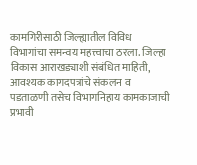कामगिरीसाठी जिल्ह्यातील विविध विभागांचा समन्वय महत्त्वाचा ठरला. जिल्हा विकास आराखड्याशी संबंधित माहिती, आवश्यक कागदपत्रांचे संकलन व पडताळणी तसेच विभागनिहाय कामकाजाची प्रभावी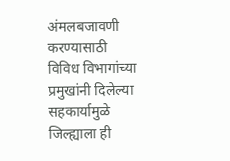अंमलबजावणी करण्यासाठी विविध विभागांच्या प्रमुखांनी दिलेल्या सहकार्यामुळे जिल्ह्याला ही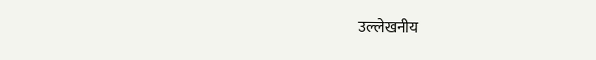उल्लेखनीय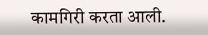कामगिरी करता आली.